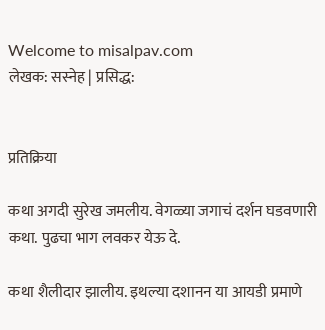Welcome to misalpav.com
लेखक: सस्नेह | प्रसिद्ध:


प्रतिक्रिया

कथा अगदी सुरेख जमलीय. वेगळ्या जगाचं दर्शन घडवणारी कथा. पुढचा भाग लवकर येऊ दे.

कथा शैलीदार झालीय. इथल्या दशानन या आयडी प्रमाणे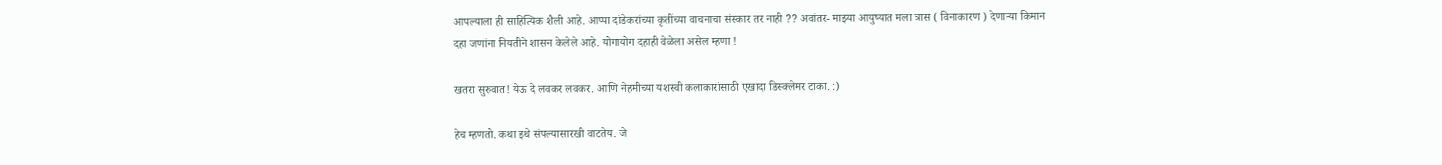आपल्याला ही साहित्यिक शैली आहे. आप्पा दांडेकरांच्या कृतींच्या वाचनाचा संस्कार तर नाही ?? अवांतर- माझ्या आयुष्यात मला त्रास ( विनाकारण ) देणार्‍या किमान दहा जणांना नियतीने शासन केलेले आहे. योगायोग दहाही वेळेला असेल म्हणा !

खतरा सुरुवात! येऊ दे लवकर लवकर. आणि नेहमीच्या यशस्वी कलाकारांसाठी एखादा डिस्क्लेमर टाका. :)

हेच म्हणतो. कथा इथे संपल्यासारखी वाटतेय. जे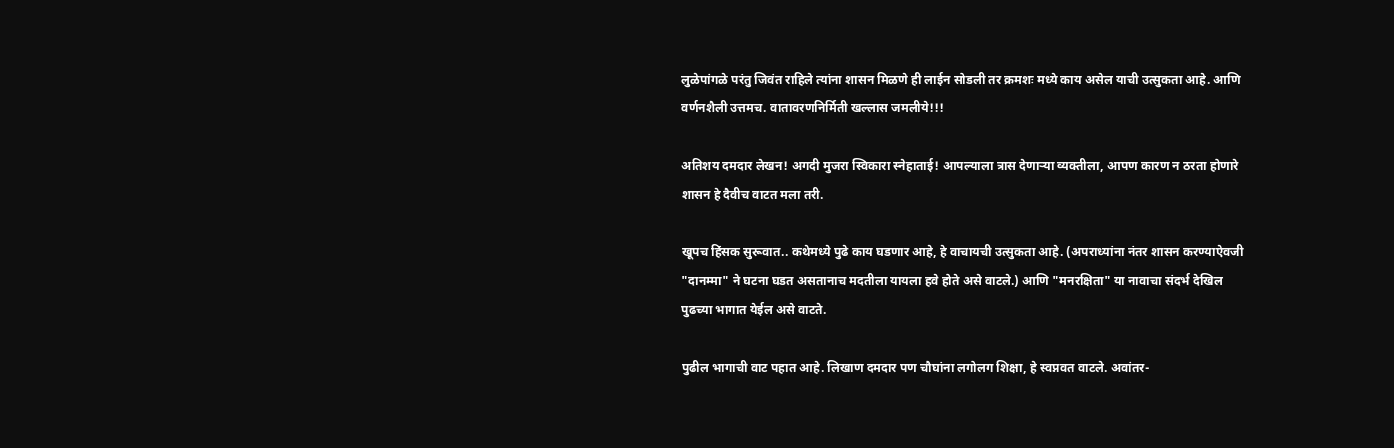लुळेपांगळे परंतु जिवंत राहिले त्यांना शासन मिळणे ही लाईन सोडली तर क्रमशः मध्ये काय असेल याची उत्सुकता आहे. आणि वर्णनशैली उत्तमच. वातावरणनिर्मिती खल्लास जमलीये!!!

अतिशय दमदार लेखन! अगदी मुजरा स्विकारा स्नेहाताई! आपल्याला त्रास देणार्‍या व्यक्तीला, आपण कारण न ठरता होणारे शासन हे दैवीच वाटत मला तरी.

खूपच हिंसक सुरूवात.. कथेमध्ये पुढे काय घडणार आहे, हे वाचायची उत्सुकता आहे. (अपराध्यांना नंतर शासन करण्याऐवजी "दानम्मा" ने घटना घडत असतानाच मदतीला यायला हवे होते असे वाटले.) आणि "मनरक्षिता" या नावाचा संदर्भ देखिल पुढच्या भागात येईल असे वाटते.

पुढील भागाची वाट पहात आहे. लिखाण दमदार पण चौघांना लगोलग शिक्षा, हे स्वप्नवत वाटले. अवांतर-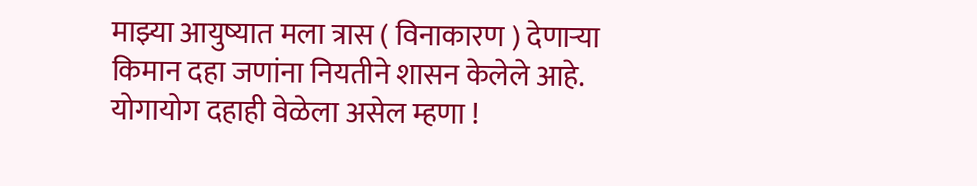माझ्या आयुष्यात मला त्रास ( विनाकारण ) देणार्‍या किमान दहा जणांना नियतीने शासन केलेले आहे. योगायोग दहाही वेळेला असेल म्हणा !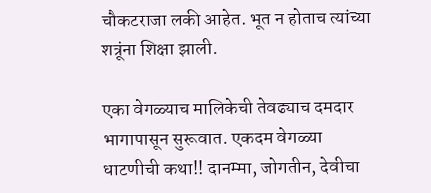चौकटराजा लकी आहेत. भूत न होताच त्यांच्या शत्रूंना शिक्षा झाली.

एका वेगळ्याच मालिकेची तेवढ्याच दमदार भागापासून सुरूवात. एकदम वेगळ्या धाटणीची कथा!! दानम्मा, जोगतीन, देवीचा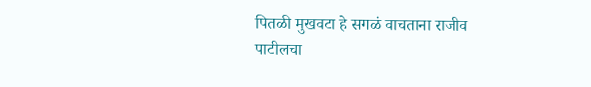पितळी मुखवटा हे सगळं वाचताना राजीव पाटीलचा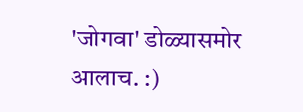'जोगवा' डोळ्यासमोर आलाच. :)